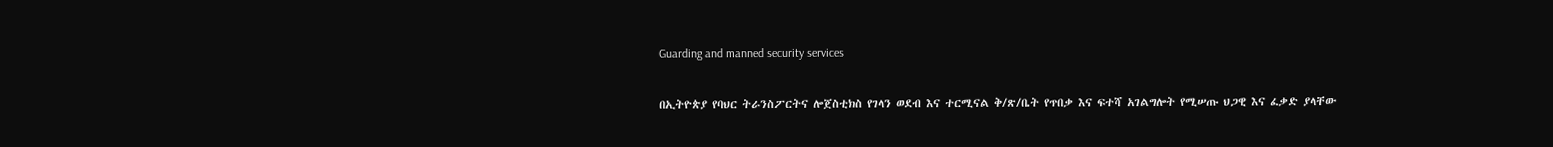Guarding and manned security services

በኢትዮጵያ የባህር ትራንስፖርትና ሎጀስቲክስ የገላን ወደብ እና ተርሚናል ቅ/ጽ/ቤት የጥበቃ እና ፍተሻ አገልግሎት የሚሠጡ ህጋዊ እና ፈቃድ ያላቸው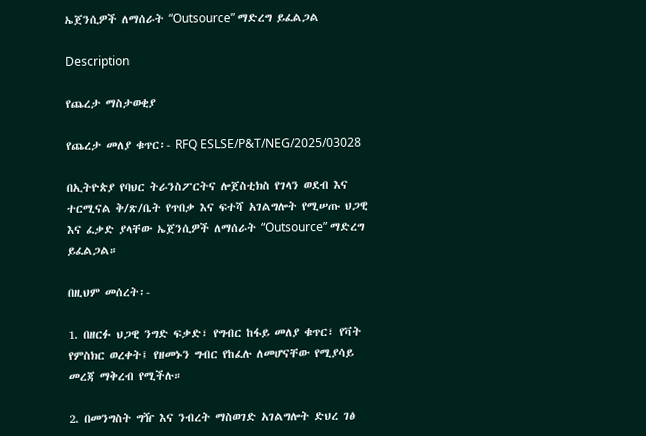ኤጀንሲዎች ለማሰራት “Outsource” ማድረግ ይፈልጋል

Description

የጨረታ ማስታወቂያ

የጨረታ መለያ ቁጥር፡- RFQ ESLSE/P&T/NEG/2025/03028

በኢትዮጵያ የባህር ትራንስፖርትና ሎጀስቲክስ የገላን ወደብ እና ተርሚናል ቅ/ጽ/ቤት የጥበቃ እና ፍተሻ አገልግሎት የሚሠጡ ህጋዊ እና ፈቃድ ያላቸው ኤጀንሲዎች ለማሰራት “Outsource” ማድረግ ይፈልጋል።

በዚህም መሰረት፡-

1. በዘርፉ ህጋዊ ንግድ ፍቃድ፣ የግብር ከፋይ መለያ ቁጥር፣ የቫት የምስክር ወረቀት፤ የዘመኑን ግብር የከፈሉ ለመሆናቸው የሚያሳይ መረጃ ማቅረብ የሚችሉ።

2. በመንግስት ግዥ እና ንብረት ማስወገድ አገልግሎት ድህረ ገፅ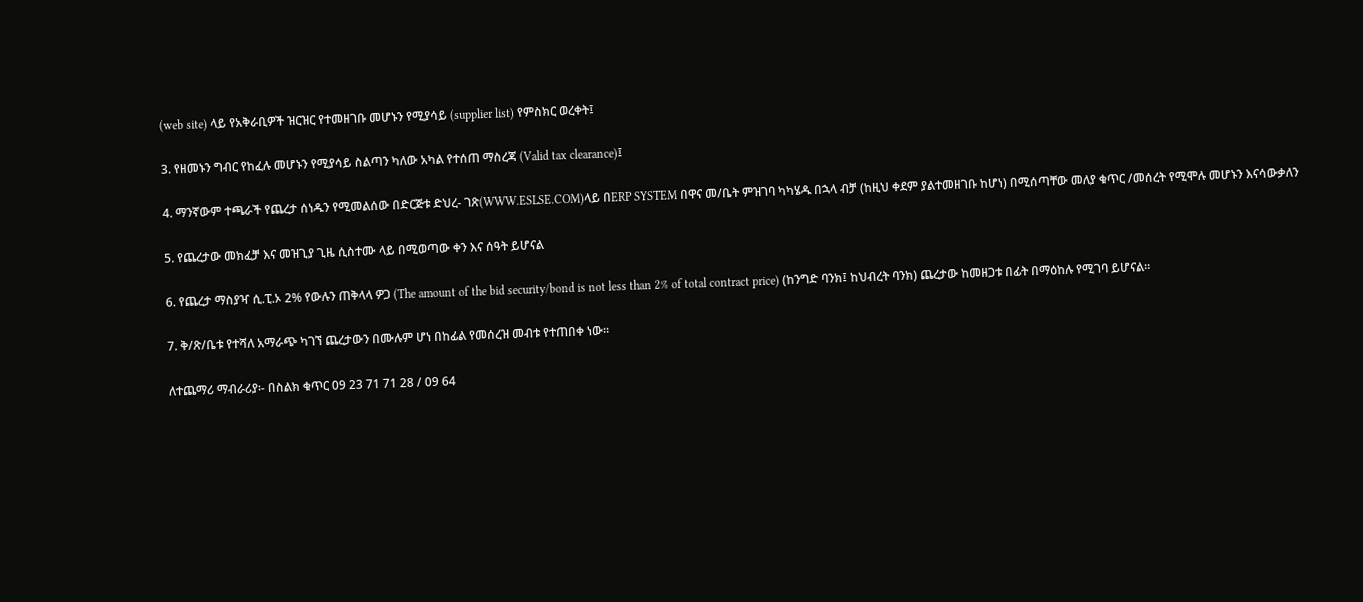(web site) ላይ የአቅራቢዎች ዝርዝር የተመዘገቡ መሆኑን የሚያሳይ (supplier list) የምስክር ወረቀት፤

3. የዘመኑን ግብር የከፈሉ መሆኑን የሚያሳይ ስልጣን ካለው አካል የተሰጠ ማስረጃ (Valid tax clearance)፤

4. ማንኛውም ተጫራች የጨረታ ሰነዱን የሚመልሰው በድርጅቱ ድህረ- ገጽ(WWW.ESLSE.COM)ላይ በERP SYSTEM በዋና መ/ቤት ምዝገባ ካካሄዱ በኋላ ብቻ (ከዚህ ቀደም ያልተመዘገቡ ከሆነ) በሚሰጣቸው መለያ ቁጥር /መሰረት የሚሞሉ መሆኑን እናሳውቃለን

5. የጨረታው መክፈቻ እና መዝጊያ ጊዜ ሲስተሙ ላይ በሚወጣው ቀን እና ሰዓት ይሆናል

6. የጨረታ ማስያዣ ሲ.ፒ.ኦ 2% የውሉን ጠቅላላ ዎጋ (The amount of the bid security/bond is not less than 2% of total contract price) (ከንግድ ባንክ፤ ከህብረት ባንክ) ጨረታው ከመዘጋቱ በፊት በማዕከሉ የሚገባ ይሆናል።

7. ቅ/ጽ/ቤቱ የተሻለ አማራጭ ካገኘ ጨረታውን በሙሉም ሆነ በከፊል የመሰረዝ መብቱ የተጠበቀ ነው።

ለተጨማሪ ማብራሪያ፡- በስልክ ቁጥር 09 23 71 71 28 / 09 64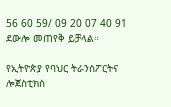56 60 59/ 09 20 07 40 91 ደውሎ መጠየቅ ይቻላል።

የኢትዮጵያ የባህር ትራንስፖርትና ሎጀስቲክስ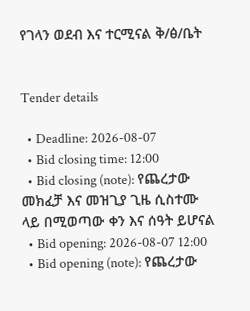የገላን ወደብ እና ተርሚናል ቅ/ፅ/ቤት


Tender details

  • Deadline: 2026-08-07
  • Bid closing time: 12:00
  • Bid closing (note): የጨረታው መክፈቻ እና መዝጊያ ጊዜ ሲስተሙ ላይ በሚወጣው ቀን እና ሰዓት ይሆናል
  • Bid opening: 2026-08-07 12:00
  • Bid opening (note): የጨረታው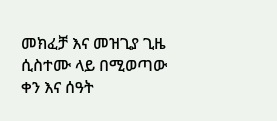መክፈቻ እና መዝጊያ ጊዜ ሲስተሙ ላይ በሚወጣው ቀን እና ሰዓት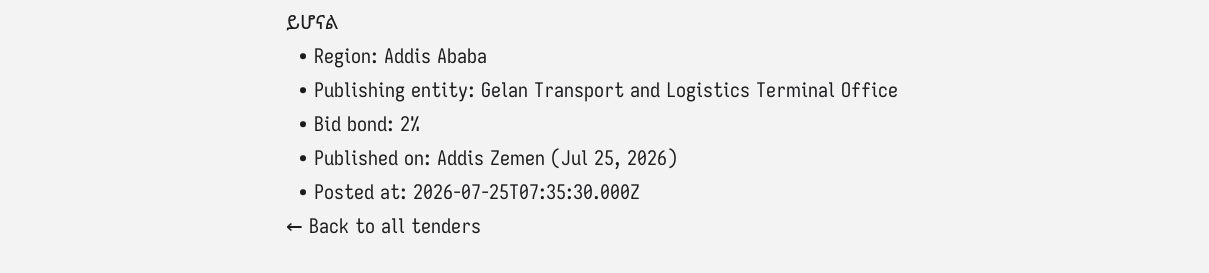ይሆናል
  • Region: Addis Ababa
  • Publishing entity: Gelan Transport and Logistics Terminal Office
  • Bid bond: 2%
  • Published on: Addis Zemen (Jul 25, 2026)
  • Posted at: 2026-07-25T07:35:30.000Z
← Back to all tenders